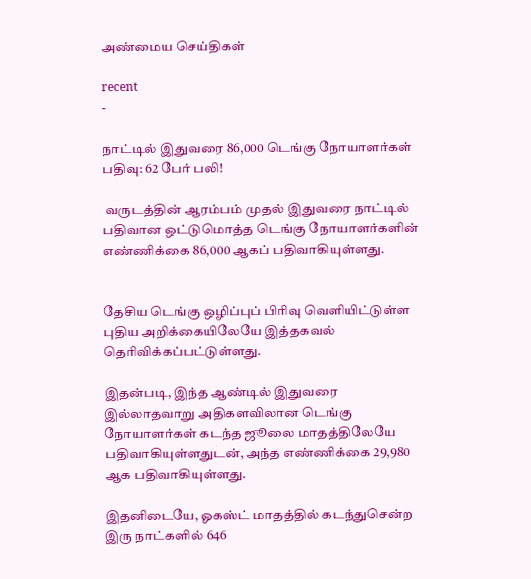அண்மைய செய்திகள்

recent
-

நாட்டில் இதுவரை 86,000 டெங்கு நோயாளர்கள் பதிவு: 62 பேர் பலி!

 வருடத்தின் ஆரம்பம் முதல் இதுவரை நாட்டில் பதிவான ஒட்டுமொத்த டெங்கு நோயாளர்களின் எண்ணிக்கை 86,000 ஆகப் பதிவாகியுள்ளது.


தேசிய டெங்கு ஒழிப்புப் பிரிவு வெளியிட்டுள்ள புதிய அறிக்கையிலேயே இத்தகவல் தெரிவிக்கப்பட்டுள்ளது.

இதன்படி, இந்த ஆண்டில் இதுவரை இல்லாதவாறு அதிகளவிலான டெங்கு நோயாளர்கள் கடந்த ஜூலை மாதத்திலேயே பதிவாகியுள்ளதுடன், அந்த எண்ணிக்கை 29,980 ஆக பதிவாகியுள்ளது.

இதனிடையே, ஓகஸ்ட் மாதத்தில் கடந்துசென்ற இரு நாட்களில் 646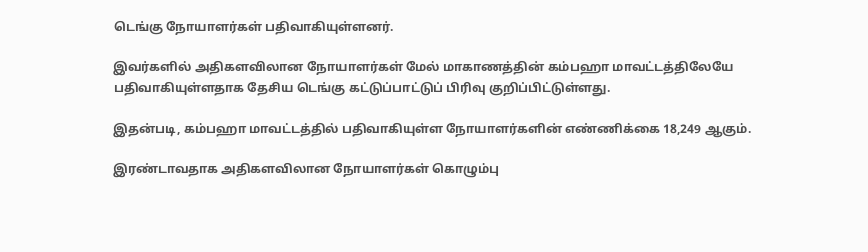டெங்கு நோயாளர்கள் பதிவாகியுள்ளனர்.

இவர்களில் அதிகளவிலான நோயாளர்கள் மேல் மாகாணத்தின் கம்பஹா மாவட்டத்திலேயே பதிவாகியுள்ளதாக தேசிய டெங்கு கட்டுப்பாட்டுப் பிரிவு குறிப்பிட்டுள்ளது.

இதன்படி, கம்பஹா மாவட்டத்தில் பதிவாகியுள்ள நோயாளர்களின் எண்ணிக்கை 18,249 ஆகும்.

இரண்டாவதாக அதிகளவிலான நோயாளர்கள் கொழும்பு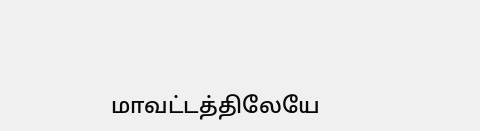மாவட்டத்திலேயே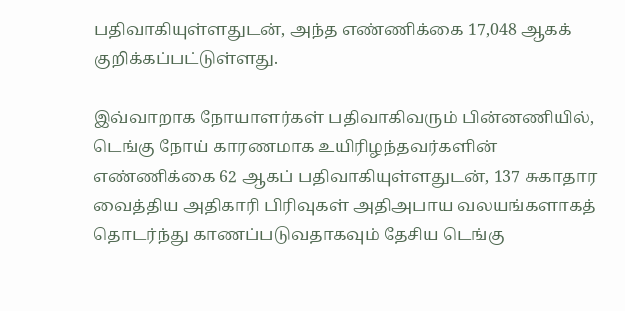பதிவாகியுள்ளதுடன், அந்த எண்ணிக்கை 17,048 ஆகக் குறிக்கப்பட்டுள்ளது.

இவ்வாறாக நோயாளர்கள் பதிவாகிவரும் பின்னணியில், டெங்கு நோய் காரணமாக உயிரிழந்தவர்களின் எண்ணிக்கை 62 ஆகப் பதிவாகியுள்ளதுடன், 137 சுகாதார வைத்திய அதிகாரி பிரிவுகள் அதிஅபாய வலயங்களாகத் தொடர்ந்து காணப்படுவதாகவும் தேசிய டெங்கு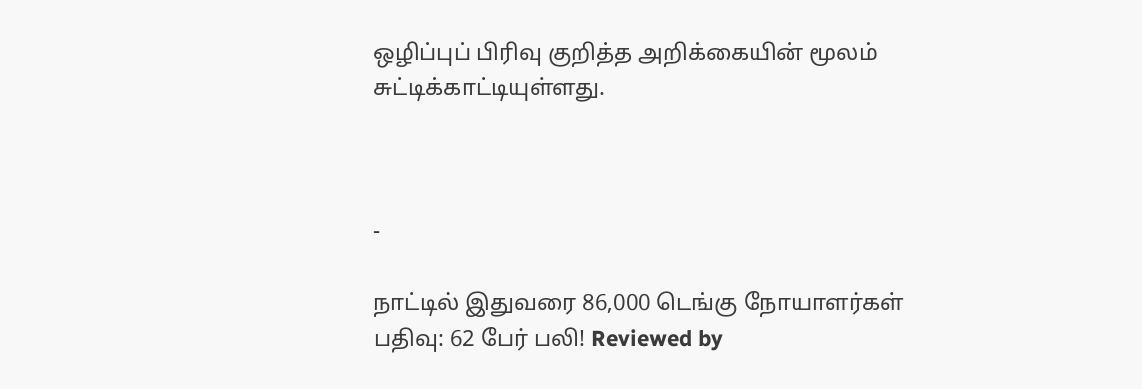ஒழிப்புப் பிரிவு குறித்த அறிக்கையின் மூலம் சுட்டிக்காட்டியுள்ளது.



-

நாட்டில் இதுவரை 86,000 டெங்கு நோயாளர்கள் பதிவு: 62 பேர் பலி! Reviewed by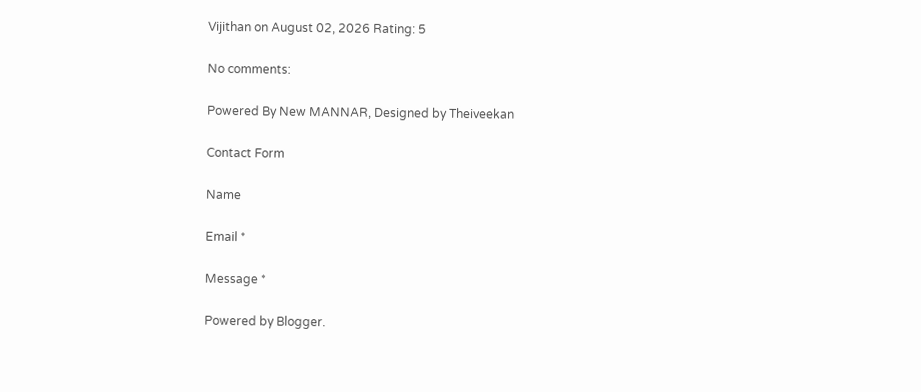Vijithan on August 02, 2026 Rating: 5

No comments:

Powered By New MANNAR, Designed by Theiveekan

Contact Form

Name

Email *

Message *

Powered by Blogger.